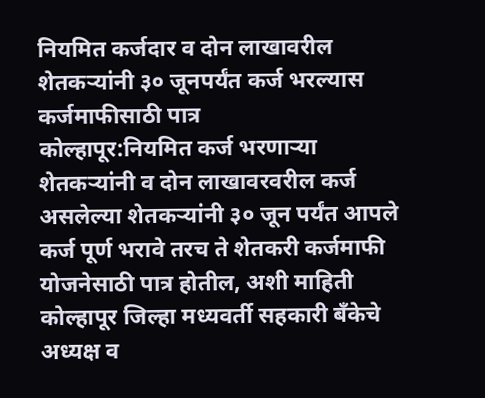नियमित कर्जदार व दोन लाखावरील शेतकऱ्यांनी ३० जूनपर्यंत कर्ज भरल्यास कर्जमाफीसाठी पात्र
कोल्हापूर:नियमित कर्ज भरणाऱ्या शेतकऱ्यांनी व दोन लाखावरवरील कर्ज असलेल्या शेतकऱ्यांनी ३० जून पर्यंत आपले कर्ज पूर्ण भरावे तरच ते शेतकरी कर्जमाफी योजनेसाठी पात्र होतील, अशी माहिती कोल्हापूर जिल्हा मध्यवर्ती सहकारी बँकेचे अध्यक्ष व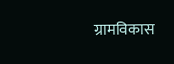ग्रामविकास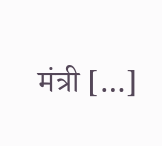मंत्री […]